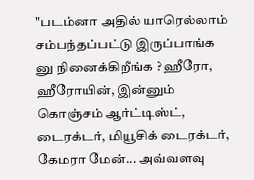"படம்னா அதில் யாரெல்லாம் சம்பந்தப்பட்டு இருப்பாங்க னு நினைக்கிறீங்க ? ஹீரோ, ஹீரோயின், இன்னும் கொஞ்சம் ஆர்ட்டிஸ்ட், டைரக்டர், மியூசிக் டைரக்டர், கேமரா மேன்... அவ்வளவு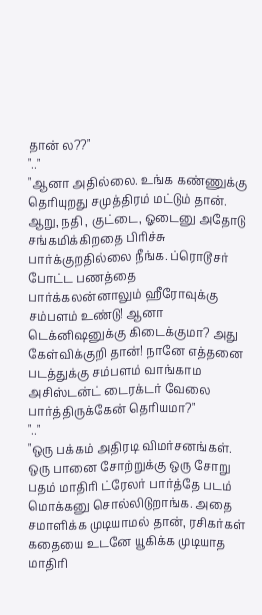தான் ல??"
".."
"ஆனா அதில்லை. உங்க கண்ணுக்கு தெரியுறது சமுத்திரம் மட்டும் தான். ஆறு, நதி , குட்டை, ஓடைனு அதோடு சங்கமிக்கிறதை பிரிச்சு பார்க்குறதில்லை நீங்க. ப்ரொடூசர் போட்ட பணத்தை பார்க்கலன்னாலும் ஹீரோவுக்கு சம்பளம் உண்டு! ஆனா டெக்னிஷனுக்கு கிடைக்குமா? அது கேள்விக்குறி தான்! நானே எத்தனை படத்துக்கு சம்பளம் வாங்காம அசிஸ்டன்ட் டைரக்டர் வேலை பார்த்திருக்கேன் தெரியமா?"
".."
"ஒரு பக்கம் அதிரடி விமர்சனங்கள். ஒரு பானை சோற்றுக்கு ஒரு சோறு பதம் மாதிரி ட்ரேலர் பார்த்தே படம் மொக்கனு சொல்லிடுறாங்க. அதை சமாளிக்க முடியாமல் தான், ரசிகர்கள் கதையை உடனே யூகிக்க முடியாத மாதிரி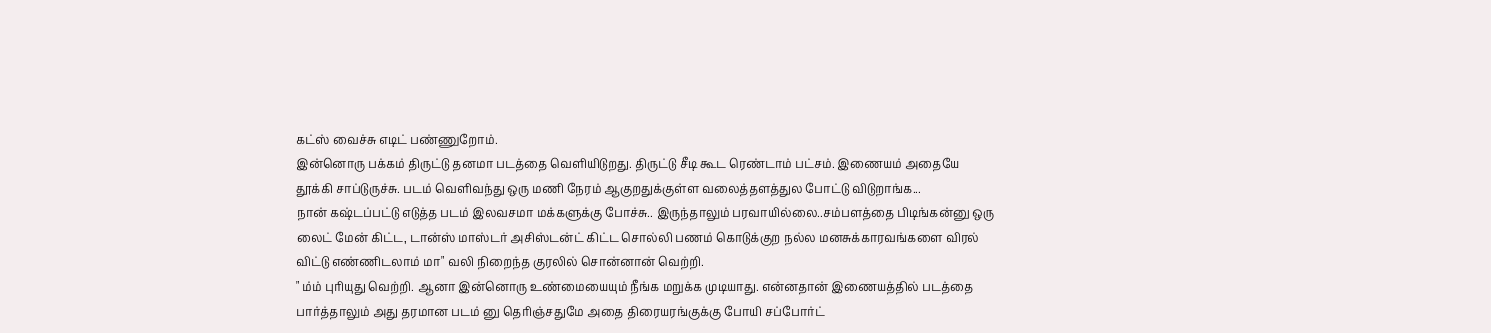கட்ஸ் வைச்சு எடிட் பண்ணுறோம்.
இன்னொரு பக்கம் திருட்டு தனமா படத்தை வெளியிடுறது. திருட்டு சீடி கூட ரெண்டாம் பட்சம். இணையம் அதையே தூக்கி சாப்டுருச்சு. படம் வெளிவந்து ஒரு மணி நேரம் ஆகுறதுக்குள்ள வலைத்தளத்துல போட்டு விடுறாங்க...
நான் கஷ்டப்பட்டு எடுத்த படம் இலவசமா மக்களுக்கு போச்சு.. இருந்தாலும் பரவாயில்லை..சம்பளத்தை பிடிங்கன்னு ஒரு லைட் மேன் கிட்ட, டான்ஸ் மாஸ்டர் அசிஸ்டன்ட் கிட்ட சொல்லி பணம் கொடுக்குற நல்ல மனசுக்காரவங்களை விரல் விட்டு எண்ணிடலாம் மா" வலி நிறைந்த குரலில் சொன்னான் வெற்றி.
" ம்ம் புரியுது வெற்றி. ஆனா இன்னொரு உண்மையையும் நீங்க மறுக்க முடியாது. என்னதான் இணையத்தில் படத்தை பார்த்தாலும் அது தரமான படம் னு தெரிஞ்சதுமே அதை திரையரங்குக்கு போயி சப்போர்ட்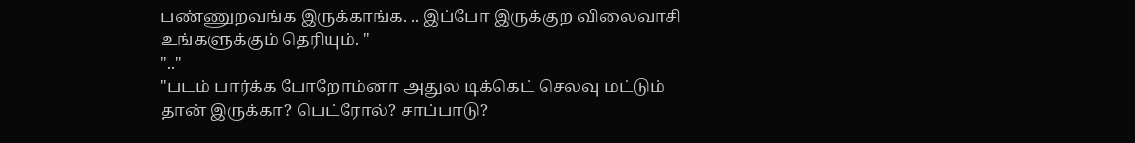பண்ணுறவங்க இருக்காங்க. .. இப்போ இருக்குற விலைவாசி உங்களுக்கும் தெரியும். "
".."
"படம் பார்க்க போறோம்னா அதுல டிக்கெட் செலவு மட்டும் தான் இருக்கா? பெட்ரோல்? சாப்பாடு?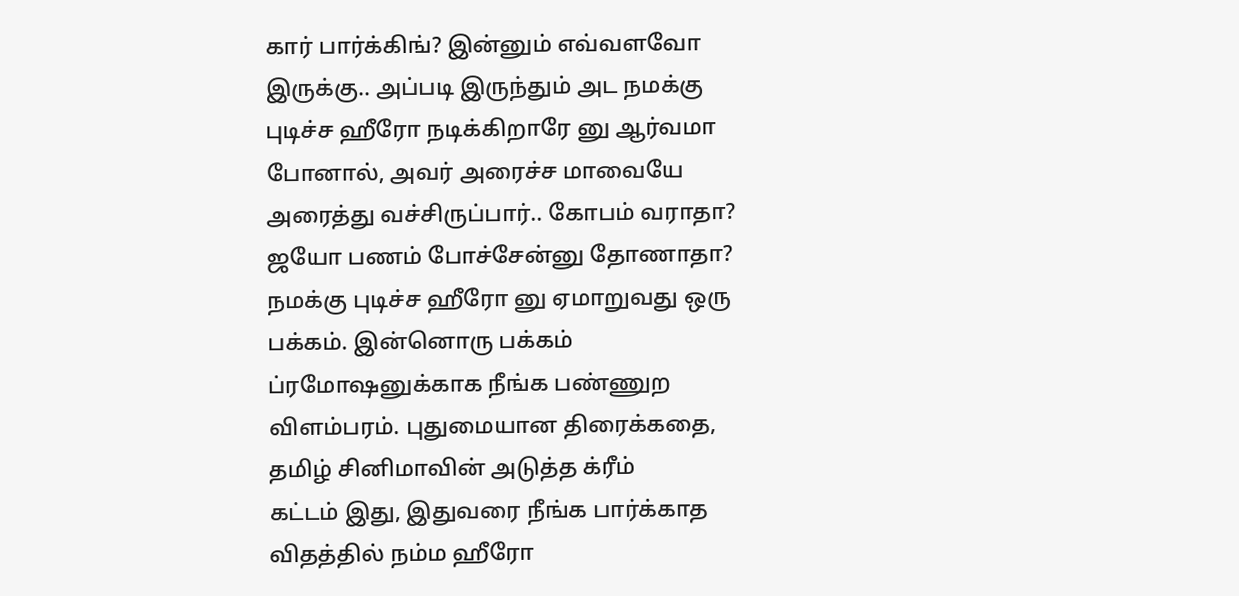கார் பார்க்கிங்? இன்னும் எவ்வளவோ இருக்கு.. அப்படி இருந்தும் அட நமக்கு புடிச்ச ஹீரோ நடிக்கிறாரே னு ஆர்வமா போனால், அவர் அரைச்ச மாவையே அரைத்து வச்சிருப்பார்.. கோபம் வராதா? ஜயோ பணம் போச்சேன்னு தோணாதா?
நமக்கு புடிச்ச ஹீரோ னு ஏமாறுவது ஒரு பக்கம். இன்னொரு பக்கம் ப்ரமோஷனுக்காக நீங்க பண்ணுற விளம்பரம். புதுமையான திரைக்கதை, தமிழ் சினிமாவின் அடுத்த க்ரீம்
கட்டம் இது, இதுவரை நீங்க பார்க்காத விதத்தில் நம்ம ஹீரோ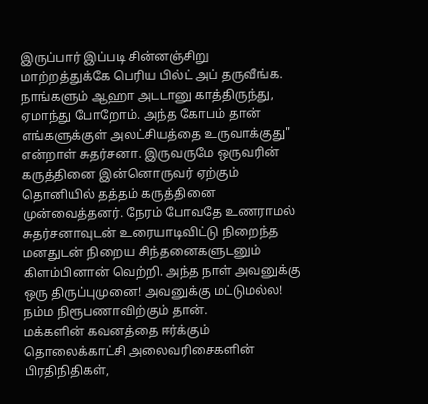இருப்பார் இப்படி சின்னஞ்சிறு மாற்றத்துக்கே பெரிய பில்ட் அப் தருவீங்க. நாங்களும் ஆஹா அடடானு காத்திருந்து, ஏமாந்து போறோம். அந்த கோபம் தான் எங்களுக்குள் அலட்சியத்தை உருவாக்குது" என்றாள் சுதர்சனா. இருவருமே ஒருவரின் கருத்தினை இன்னொருவர் ஏற்கும் தொனியில் தத்தம் கருத்தினை முன்வைத்தனர். நேரம் போவதே உணராமல் சுதர்சனாவுடன் உரையாடிவிட்டு நிறைந்த மனதுடன் நிறைய சிந்தனைகளுடனும் கிளம்பினான் வெற்றி. அந்த நாள் அவனுக்கு ஒரு திருப்புமுனை! அவனுக்கு மட்டுமல்ல!
நம்ம நிரூபணாவிற்கும் தான்.
மக்களின் கவனத்தை ஈர்க்கும் தொலைக்காட்சி அலைவரிசைகளின் பிரதிநிதிகள்,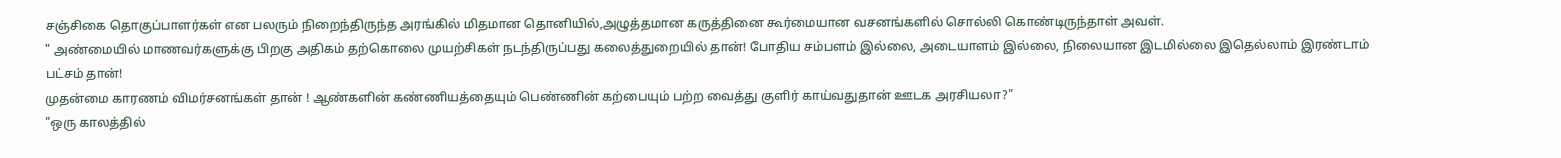சஞ்சிகை தொகுப்பாளர்கள் என பலரும் நிறைந்திருந்த அரங்கில் மிதமான தொனியில்,அழுத்தமான கருத்தினை கூர்மையான வசனங்களில் சொல்லி கொண்டிருந்தாள் அவள்.
" அண்மையில் மாணவர்களுக்கு பிறகு அதிகம் தற்கொலை முயற்சிகள் நடந்திருப்பது கலைத்துறையில் தான்! போதிய சம்பளம் இல்லை, அடையாளம் இல்லை, நிலையான இடமில்லை இதெல்லாம் இரண்டாம் பட்சம் தான்!
முதன்மை காரணம் விமர்சனங்கள் தான் ! ஆண்களின் கண்ணியத்தையும் பெண்ணின் கற்பையும் பற்ற வைத்து குளிர் காய்வதுதான் ஊடக அரசியலா?"
"ஒரு காலத்தில்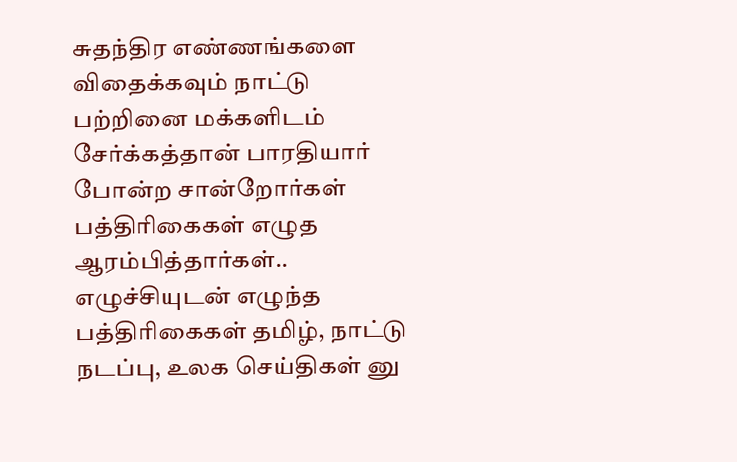சுதந்திர எண்ணங்களை விதைக்கவும் நாட்டு பற்றினை மக்களிடம் சேர்க்கத்தான் பாரதியார் போன்ற சான்றோர்கள் பத்திரிகைகள் எழுத ஆரம்பித்தார்கள்.. எழுச்சியுடன் எழுந்த பத்திரிகைகள் தமிழ், நாட்டு நடப்பு, உலக செய்திகள் னு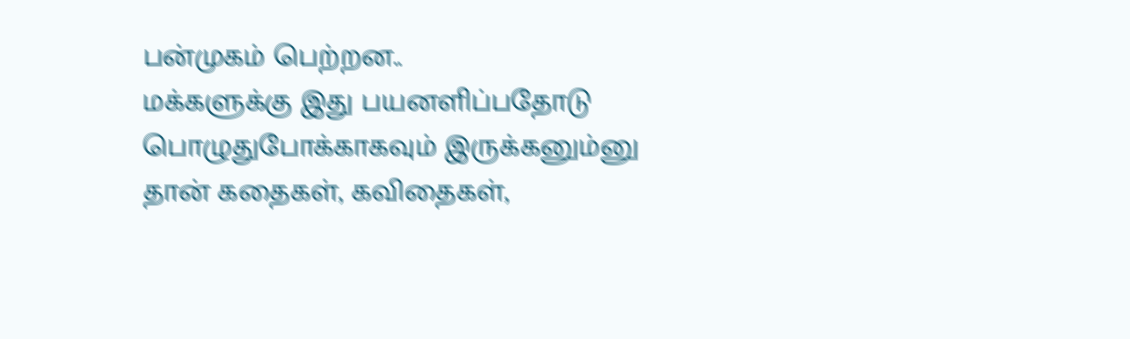பன்முகம் பெற்றன..
மக்களுக்கு இது பயனளிப்பதோடு பொழுதுபோக்காகவும் இருக்கனும்னு தான் கதைகள், கவிதைகள்,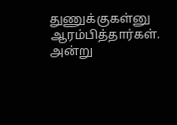துணுக்குகள்னு ஆரம்பித்தார்கள். அன்று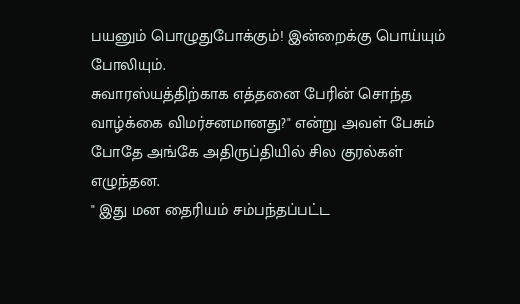பயனும் பொழுதுபோக்கும்! இன்றைக்கு பொய்யும் போலியும்.
சுவாரஸ்யத்திற்காக எத்தனை பேரின் சொந்த வாழ்க்கை விமர்சனமானது?" என்று அவள் பேசும் போதே அங்கே அதிருப்தியில் சில குரல்கள் எழுந்தன.
" இது மன தைரியம் சம்பந்தப்பட்ட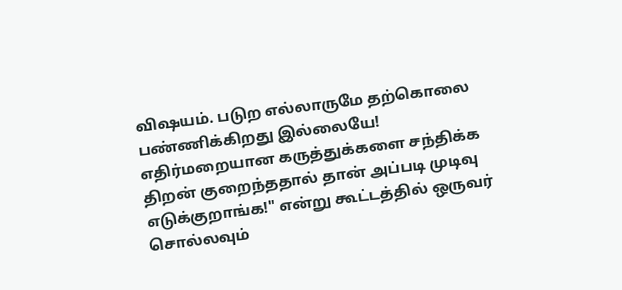விஷயம். படுற எல்லாருமே தற்கொலை பண்ணிக்கிறது இல்லையே! எதிர்மறையான கருத்துக்களை சந்திக்க திறன் குறைந்ததால் தான் அப்படி முடிவு எடுக்குறாங்க!" என்று கூட்டத்தில் ஒருவர் சொல்லவும்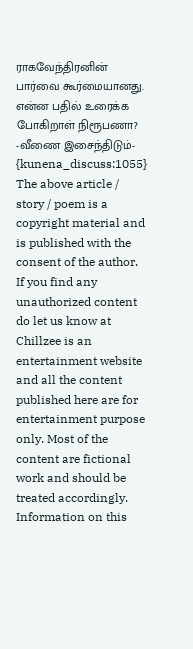ராகவேந்திரனின் பார்வை கூர்மையானது.
என்ன பதில் உரைக்க போகிறாள் நிரூபணா?
-வீணை இசைந்திடும்-
{kunena_discuss:1055}
The above article / story / poem is a copyright material and is published with the consent of the author. If you find any unauthorized content do let us know at
Chillzee is an entertainment website and all the content published here are for entertainment purpose only. Most of the content are fictional work and should be treated accordingly. Information on this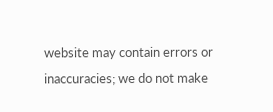website may contain errors or inaccuracies; we do not make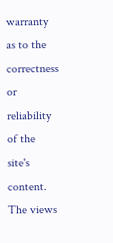warranty as to the correctness or reliability of the site's content. The views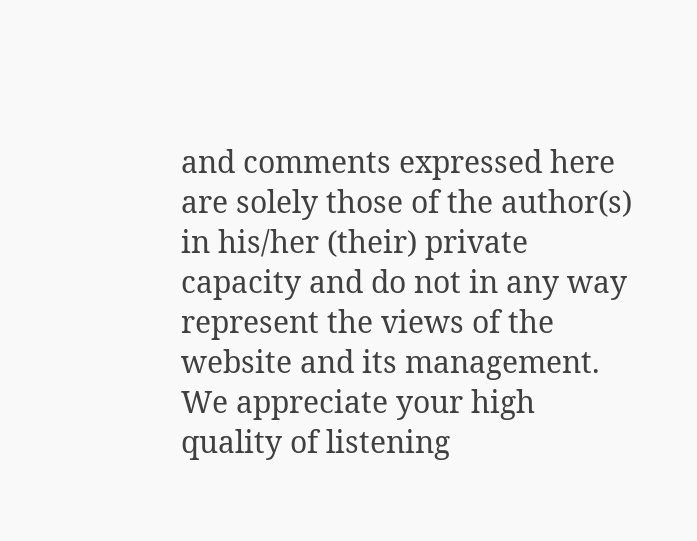and comments expressed here are solely those of the author(s) in his/her (their) private capacity and do not in any way represent the views of the website and its management. We appreciate your high quality of listening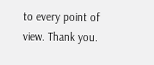to every point of view. Thank you.